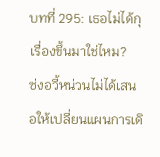บทที่ 295: เธอไม่ได้กุเรื่องขึ้นมาใช่ไหม?
ซ่งอวี้หน่วนไม่ได้เสนอให้เปลี่ยนแผนการเดิ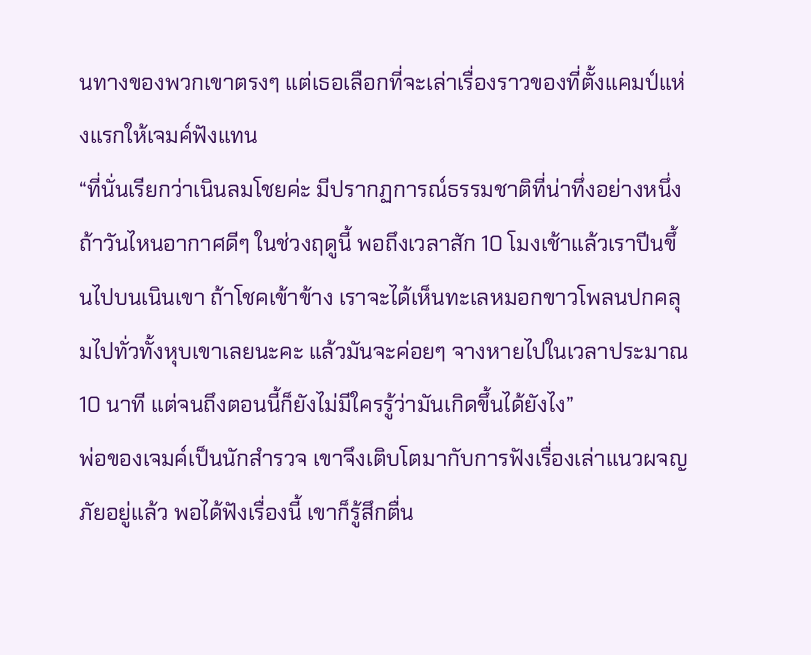นทางของพวกเขาตรงๆ แต่เธอเลือกที่จะเล่าเรื่องราวของที่ตั้งแคมป์แห่งแรกให้เจมค์ฟังแทน
“ที่นั่นเรียกว่าเนินลมโชยค่ะ มีปรากฏการณ์ธรรมชาติที่น่าทึ่งอย่างหนึ่ง ถ้าวันไหนอากาศดีๆ ในช่วงฤดูนี้ พอถึงเวลาสัก 10 โมงเช้าแล้วเราปีนขึ้นไปบนเนินเขา ถ้าโชคเข้าข้าง เราจะได้เห็นทะเลหมอกขาวโพลนปกคลุมไปทั่วทั้งหุบเขาเลยนะคะ แล้วมันจะค่อยๆ จางหายไปในเวลาประมาณ 10 นาที แต่จนถึงตอนนี้ก็ยังไม่มีใครรู้ว่ามันเกิดขึ้นได้ยังไง”
พ่อของเจมค์เป็นนักสำรวจ เขาจึงเติบโตมากับการฟังเรื่องเล่าแนวผจญภัยอยู่แล้ว พอได้ฟังเรื่องนี้ เขาก็รู้สึกตื่น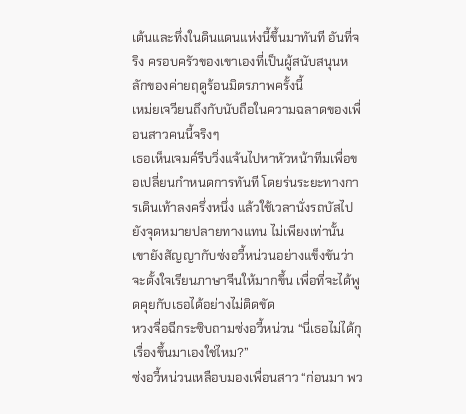เต้นและทึ่งในดินแดนแห่งนี้ขึ้นมาทันที อันที่จริง ครอบครัวของเขาเองที่เป็นผู้สนับสนุนหลักของค่ายฤดูร้อนมิตรภาพครั้งนี้
เหม่ยเจวียนถึงกับนับถือในความฉลาดของเพื่อนสาวคนนี้จริงๆ
เธอเห็นเจมค์รีบวิ่งแจ้นไปหาหัวหน้าทีมเพื่อขอเปลี่ยนกำหนดการทันที โดยร่นระยะทางการเดินเท้าลงครึ่งหนึ่ง แล้วใช้เวลานั่งรถบัสไปยังจุดหมายปลายทางแทน ไม่เพียงเท่านั้น เขายังสัญญากับซ่งอวี้หน่วนอย่างแข็งขันว่าจะตั้งใจเรียนภาษาจีนให้มากขึ้น เพื่อที่จะได้พูดคุยกับเธอได้อย่างไม่ติดขัด
หวงจื่อฉีกระซิบถามซ่งอวี้หน่วน “นี่เธอไม่ได้กุเรื่องขึ้นมาเองใช่ไหม?”
ซ่งอวี้หน่วนเหลือบมองเพื่อนสาว “ก่อนมา พว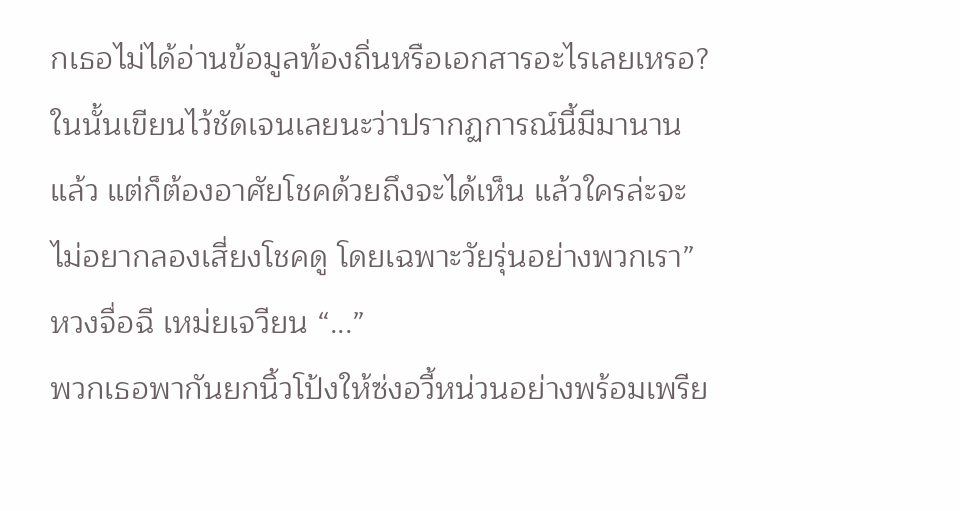กเธอไม่ได้อ่านข้อมูลท้องถิ่นหรือเอกสารอะไรเลยเหรอ? ในนั้นเขียนไว้ชัดเจนเลยนะว่าปรากฏการณ์นี้มีมานานแล้ว แต่ก็ต้องอาศัยโชคด้วยถึงจะได้เห็น แล้วใครล่ะจะไม่อยากลองเสี่ยงโชคดู โดยเฉพาะวัยรุ่นอย่างพวกเรา”
หวงจื่อฉี เหม่ยเจวียน “...”
พวกเธอพากันยกนิ้วโป้งให้ซ่งอวี้หน่วนอย่างพร้อมเพรีย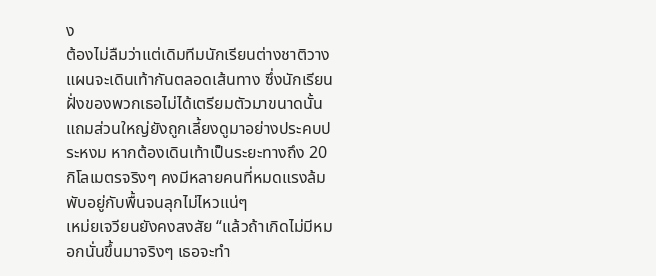ง
ต้องไม่ลืมว่าแต่เดิมทีมนักเรียนต่างชาติวางแผนจะเดินเท้ากันตลอดเส้นทาง ซึ่งนักเรียนฝั่งของพวกเธอไม่ได้เตรียมตัวมาขนาดนั้น แถมส่วนใหญ่ยังถูกเลี้ยงดูมาอย่างประคบประหงม หากต้องเดินเท้าเป็นระยะทางถึง 20 กิโลเมตรจริงๆ คงมีหลายคนที่หมดแรงล้มพับอยู่กับพื้นจนลุกไม่ไหวแน่ๆ
เหม่ยเจวียนยังคงสงสัย “แล้วถ้าเกิดไม่มีหมอกนั่นขึ้นมาจริงๆ เธอจะทำ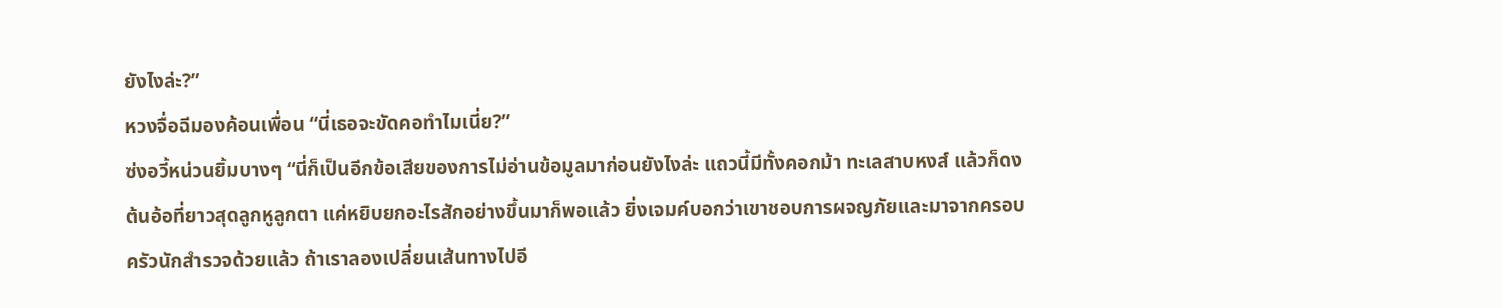ยังไงล่ะ?”
หวงจื่อฉีมองค้อนเพื่อน “นี่เธอจะขัดคอทำไมเนี่ย?”
ซ่งอวี้หน่วนยิ้มบางๆ “นี่ก็เป็นอีกข้อเสียของการไม่อ่านข้อมูลมาก่อนยังไงล่ะ แถวนี้มีทั้งคอกม้า ทะเลสาบหงส์ แล้วก็ดงต้นอ้อที่ยาวสุดลูกหูลูกตา แค่หยิบยกอะไรสักอย่างขึ้นมาก็พอแล้ว ยิ่งเจมค์บอกว่าเขาชอบการผจญภัยและมาจากครอบครัวนักสำรวจด้วยแล้ว ถ้าเราลองเปลี่ยนเส้นทางไปอี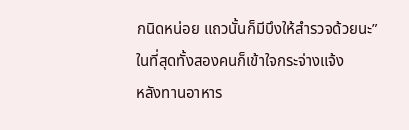กนิดหน่อย แถวนั้นก็มีบึงให้สำรวจด้วยนะ”
ในที่สุดทั้งสองคนก็เข้าใจกระจ่างแจ้ง
หลังทานอาหาร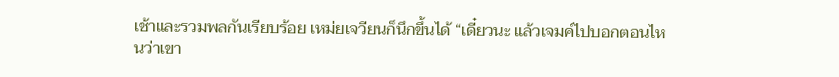เช้าและรวมพลกันเรียบร้อย เหม่ยเจวียนก็นึกขึ้นได้ “เดี๋ยวนะ แล้วเจมค์ไปบอกตอนไหนว่าเขา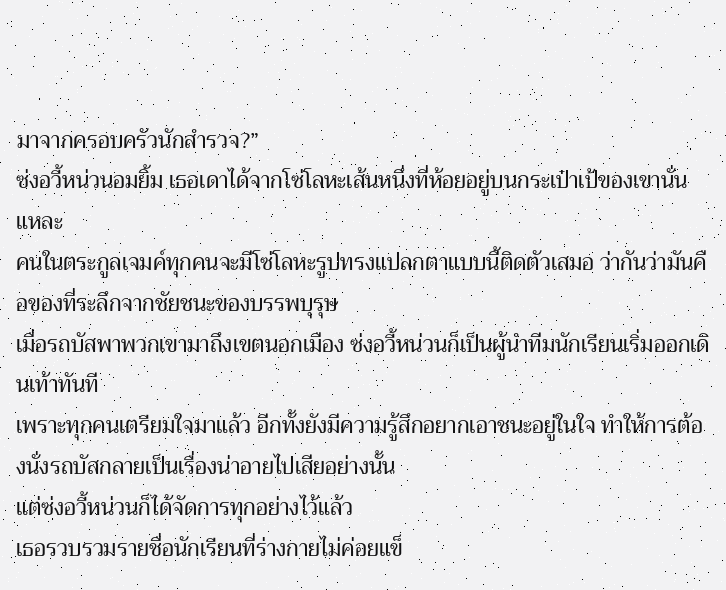มาจากครอบครัวนักสำรวจ?”
ซ่งอวี้หน่วนอมยิ้ม เธอเดาได้จากโซ่โลหะเส้นหนึ่งที่ห้อยอยู่บนกระเป๋าเป้ของเขานั่นแหละ
คนในตระกูลเจมค์ทุกคนจะมีโซ่โลหะรูปทรงแปลกตาแบบนี้ติดตัวเสมอ ว่ากันว่ามันคือของที่ระลึกจากชัยชนะของบรรพบุรุษ
เมื่อรถบัสพาพวกเขามาถึงเขตนอกเมือง ซ่งอวี้หน่วนก็เป็นผู้นำทีมนักเรียนเริ่มออกเดินเท้าทันที
เพราะทุกคนเตรียมใจมาแล้ว อีกทั้งยังมีความรู้สึกอยากเอาชนะอยู่ในใจ ทำให้การต้องนั่งรถบัสกลายเป็นเรื่องน่าอายไปเสียอย่างนั้น
แต่ซ่งอวี้หน่วนก็ได้จัดการทุกอย่างไว้แล้ว
เธอรวบรวมรายชื่อนักเรียนที่ร่างกายไม่ค่อยแข็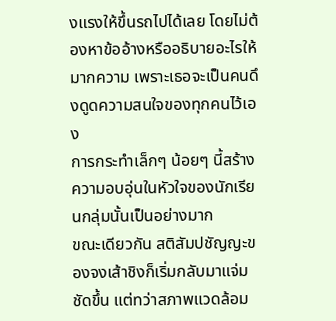งแรงให้ขึ้นรถไปได้เลย โดยไม่ต้องหาข้ออ้างหรืออธิบายอะไรให้มากความ เพราะเธอจะเป็นคนดึงดูดความสนใจของทุกคนไว้เอง
การกระทำเล็กๆ น้อยๆ นี้สร้างความอบอุ่นในหัวใจของนักเรียนกลุ่มนั้นเป็นอย่างมาก
ขณะเดียวกัน สติสัมปชัญญะของจงเส้าชิงก็เริ่มกลับมาแจ่มชัดขึ้น แต่ทว่าสภาพแวดล้อม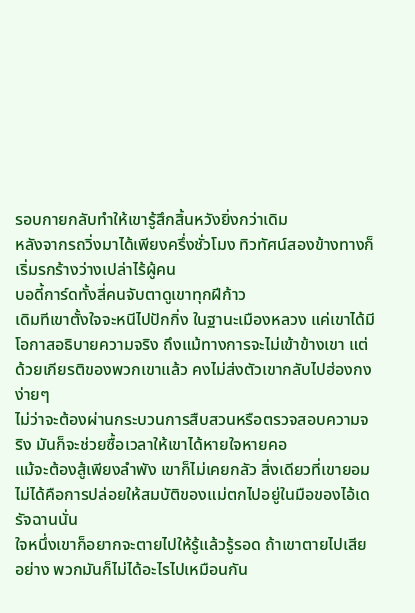รอบกายกลับทำให้เขารู้สึกสิ้นหวังยิ่งกว่าเดิม
หลังจากรถวิ่งมาได้เพียงครึ่งชั่วโมง ทิวทัศน์สองข้างทางก็เริ่มรกร้างว่างเปล่าไร้ผู้คน
บอดี้การ์ดทั้งสี่คนจับตาดูเขาทุกฝีก้าว
เดิมทีเขาตั้งใจจะหนีไปปักกิ่ง ในฐานะเมืองหลวง แค่เขาได้มีโอกาสอธิบายความจริง ถึงแม้ทางการจะไม่เข้าข้างเขา แต่ด้วยเกียรติของพวกเขาแล้ว คงไม่ส่งตัวเขากลับไปฮ่องกงง่ายๆ
ไม่ว่าจะต้องผ่านกระบวนการสืบสวนหรือตรวจสอบความจริง มันก็จะช่วยซื้อเวลาให้เขาได้หายใจหายคอ
แม้จะต้องสู้เพียงลำพัง เขาก็ไม่เคยกลัว สิ่งเดียวที่เขายอมไม่ได้คือการปล่อยให้สมบัติของแม่ตกไปอยู่ในมือของไอ้เดรัจฉานนั่น
ใจหนึ่งเขาก็อยากจะตายไปให้รู้แล้วรู้รอด ถ้าเขาตายไปเสียอย่าง พวกมันก็ไม่ได้อะไรไปเหมือนกัน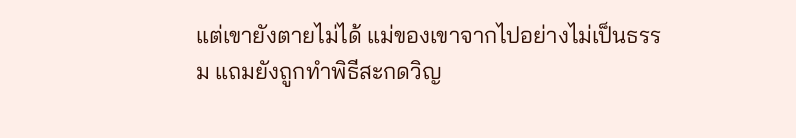แต่เขายังตายไม่ได้ แม่ของเขาจากไปอย่างไม่เป็นธรรม แถมยังถูกทำพิธีสะกดวิญ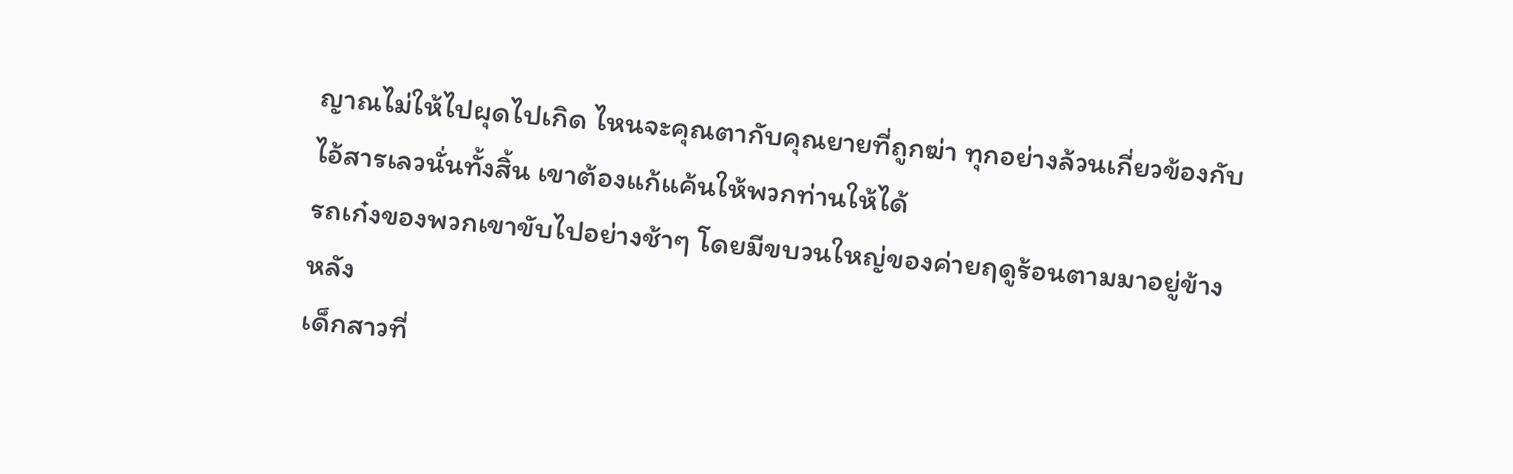ญาณไม่ให้ไปผุดไปเกิด ไหนจะคุณตากับคุณยายที่ถูกฆ่า ทุกอย่างล้วนเกี่ยวข้องกับไอ้สารเลวนั่นทั้งสิ้น เขาต้องแก้แค้นให้พวกท่านให้ได้
รถเก๋งของพวกเขาขับไปอย่างช้าๆ โดยมีขบวนใหญ่ของค่ายฤดูร้อนตามมาอยู่ข้างหลัง
เด็กสาวที่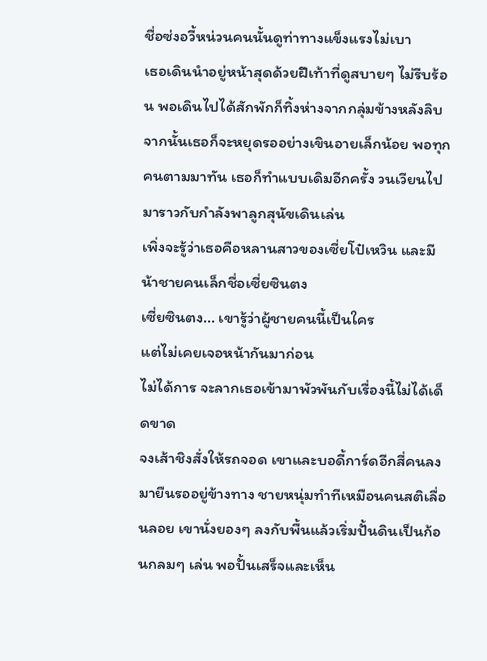ชื่อซ่งอวี้หน่วนคนนั้นดูท่าทางแข็งแรงไม่เบา
เธอเดินนำอยู่หน้าสุดด้วยฝีเท้าที่ดูสบายๆ ไม่รีบร้อน พอเดินไปได้สักพักก็ทิ้งห่างจากกลุ่มข้างหลังลิบ จากนั้นเธอก็จะหยุดรออย่างเขินอายเล็กน้อย พอทุกคนตามมาทัน เธอก็ทำแบบเดิมอีกครั้ง วนเวียนไปมาราวกับกำลังพาลูกสุนัขเดินเล่น
เพิ่งจะรู้ว่าเธอคือหลานสาวของเซี่ยโป๋เหวิน และมีน้าชายคนเล็กชื่อเซี่ยซินตง
เซี่ยซินตง... เขารู้ว่าผู้ชายคนนี้เป็นใคร
แต่ไม่เคยเจอหน้ากันมาก่อน
ไม่ได้การ จะลากเธอเข้ามาพัวพันกับเรื่องนี้ไม่ได้เด็ดขาด
จงเส้าชิงสั่งให้รถจอด เขาและบอดี้การ์ดอีกสี่คนลงมายืนรออยู่ข้างทาง ชายหนุ่มทำทีเหมือนคนสติเลื่อนลอย เขานั่งยองๆ ลงกับพื้นแล้วเริ่มปั้นดินเป็นก้อนกลมๆ เล่น พอปั้นเสร็จและเห็น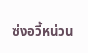ซ่งอวี้หน่วน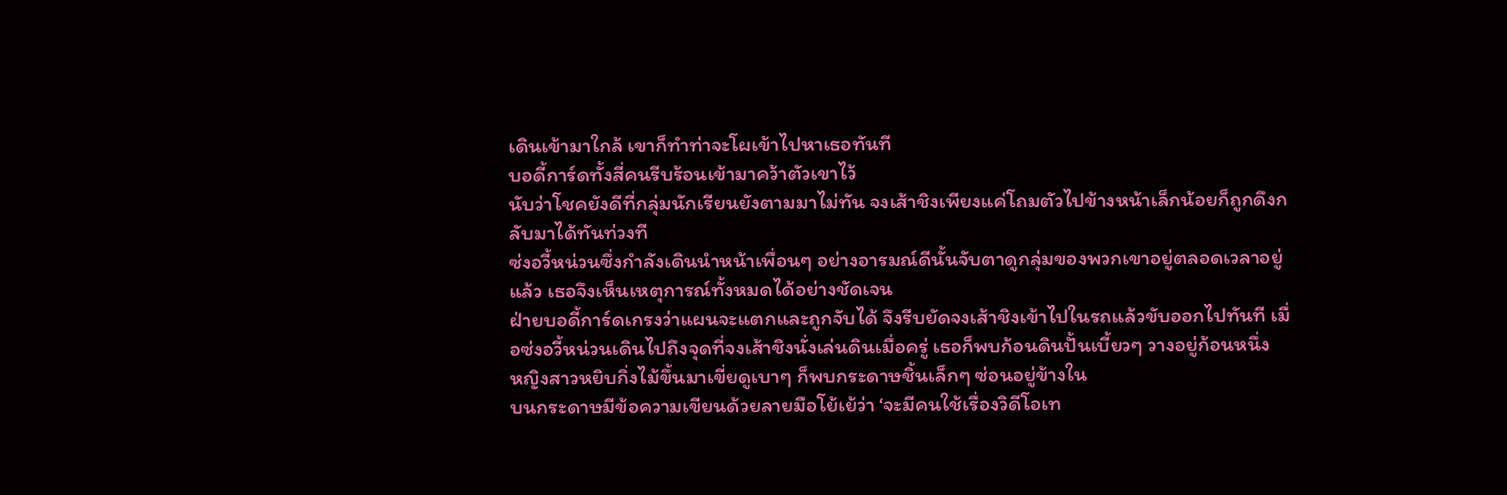เดินเข้ามาใกล้ เขาก็ทำท่าจะโผเข้าไปหาเธอทันที
บอดี้การ์ดทั้งสี่คนรีบร้อนเข้ามาคว้าตัวเขาไว้
นับว่าโชคยังดีที่กลุ่มนักเรียนยังตามมาไม่ทัน จงเส้าชิงเพียงแค่โถมตัวไปข้างหน้าเล็กน้อยก็ถูกดึงกลับมาได้ทันท่วงที
ซ่งอวี้หน่วนซึ่งกำลังเดินนำหน้าเพื่อนๆ อย่างอารมณ์ดีนั้นจับตาดูกลุ่มของพวกเขาอยู่ตลอดเวลาอยู่แล้ว เธอจึงเห็นเหตุการณ์ทั้งหมดได้อย่างชัดเจน
ฝ่ายบอดี้การ์ดเกรงว่าแผนจะแตกและถูกจับได้ จึงรีบยัดจงเส้าชิงเข้าไปในรถแล้วขับออกไปทันที เมื่อซ่งอวี้หน่วนเดินไปถึงจุดที่จงเส้าชิงนั่งเล่นดินเมื่อครู่ เธอก็พบก้อนดินปั้นเบี้ยวๆ วางอยู่ก้อนหนึ่ง
หญิงสาวหยิบกิ่งไม้ขึ้นมาเขี่ยดูเบาๆ ก็พบกระดาษชิ้นเล็กๆ ซ่อนอยู่ข้างใน
บนกระดาษมีข้อความเขียนด้วยลายมือโย้เย้ว่า ‘จะมีคนใช้เรื่องวิดีโอเท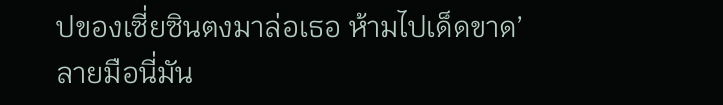ปของเซี่ยซินตงมาล่อเธอ ห้ามไปเด็ดขาด’
ลายมือนี่มัน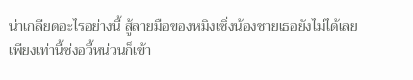น่าเกลียดอะไรอย่างนี้ สู้ลายมือของหมิงเซิ่งน้องชายเธอยังไม่ได้เลย
เพียงเท่านี้ซ่งอวี้หน่วนก็เข้า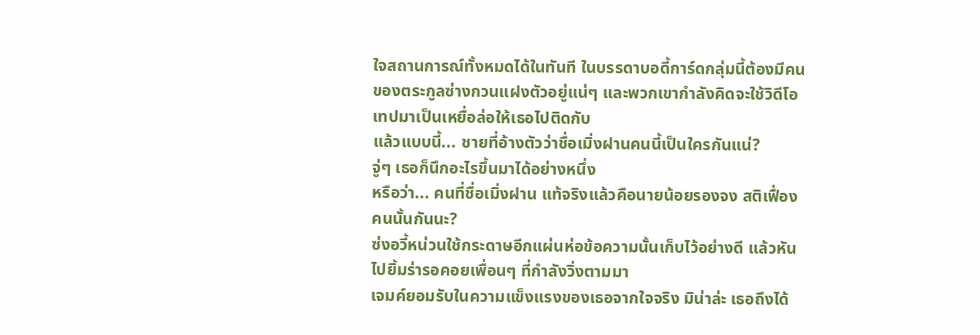ใจสถานการณ์ทั้งหมดได้ในทันที ในบรรดาบอดี้การ์ดกลุ่มนี้ต้องมีคนของตระกูลซ่างกวนแฝงตัวอยู่แน่ๆ และพวกเขากำลังคิดจะใช้วิดีโอเทปมาเป็นเหยื่อล่อให้เธอไปติดกับ
แล้วแบบนี้... ชายที่อ้างตัวว่าชื่อเมิ่งฝานคนนี้เป็นใครกันแน่?
จู่ๆ เธอก็นึกอะไรขึ้นมาได้อย่างหนึ่ง
หรือว่า... คนที่ชื่อเมิ่งฝาน แท้จริงแล้วคือนายน้อยรองจง สติเฟื่องคนนั้นกันนะ?
ซ่งอวี้หน่วนใช้กระดาษอีกแผ่นห่อข้อความนั้นเก็บไว้อย่างดี แล้วหันไปยิ้มร่ารอคอยเพื่อนๆ ที่กำลังวิ่งตามมา
เจมค์ยอมรับในความแข็งแรงของเธอจากใจจริง มิน่าล่ะ เธอถึงได้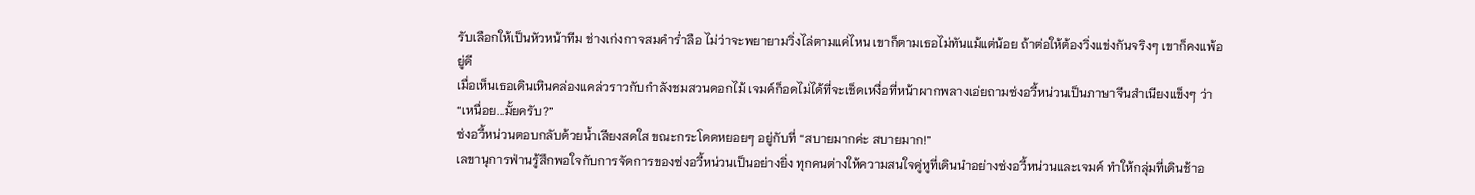รับเลือกให้เป็นหัวหน้าทีม ช่างเก่งกาจสมคำร่ำลือ ไม่ว่าจะพยายามวิ่งไล่ตามแค่ไหน เขาก็ตามเธอไม่ทันแม้แต่น้อย ถ้าต่อให้ต้องวิ่งแข่งกันจริงๆ เขาก็คงแพ้อยู่ดี
เมื่อเห็นเธอเดินเหินคล่องแคล่วราวกับกำลังชมสวนดอกไม้ เจมค์ก็อดไม่ได้ที่จะเช็ดเหงื่อที่หน้าผากพลางเอ่ยถามซ่งอวี้หน่วนเป็นภาษาจีนสำเนียงแข็งๆ ว่า “เหนื่อย...มั้ยครับ?”
ซ่งอวี้หน่วนตอบกลับด้วยน้ำเสียงสดใส ขณะกระโดดหยอยๆ อยู่กับที่ “สบายมากค่ะ สบายมาก!”
เลขานุการฟ่านรู้สึกพอใจกับการจัดการของซ่งอวี้หน่วนเป็นอย่างยิ่ง ทุกคนต่างให้ความสนใจคู่หูที่เดินนำอย่างซ่งอวี้หน่วนและเจมค์ ทำให้กลุ่มที่เดินช้าอ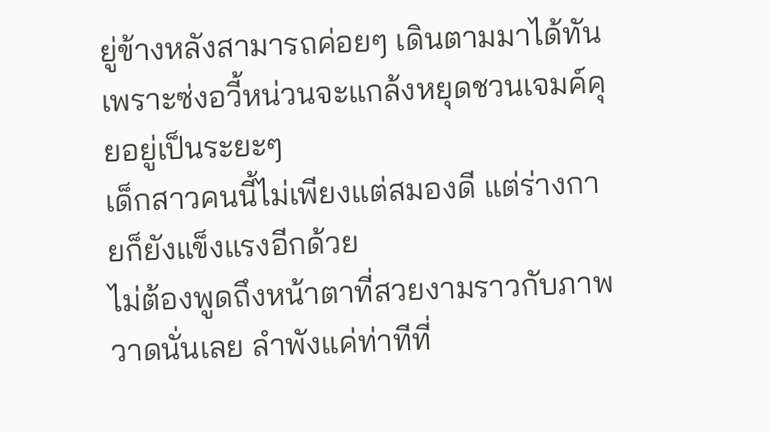ยู่ข้างหลังสามารถค่อยๆ เดินตามมาได้ทัน เพราะซ่งอวี้หน่วนจะแกล้งหยุดชวนเจมค์คุยอยู่เป็นระยะๆ
เด็กสาวคนนี้ไม่เพียงแต่สมองดี แต่ร่างกายก็ยังแข็งแรงอีกด้วย
ไม่ต้องพูดถึงหน้าตาที่สวยงามราวกับภาพวาดนั่นเลย ลำพังแค่ท่าทีที่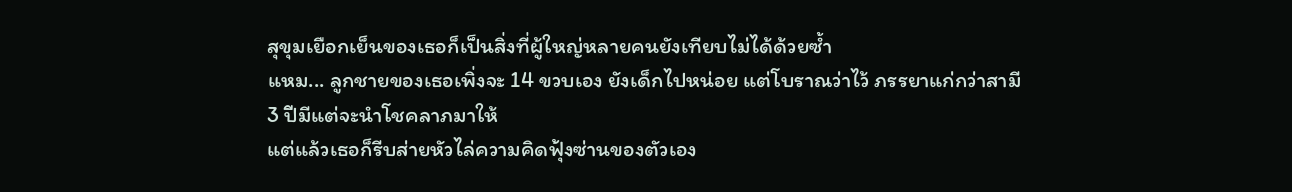สุขุมเยือกเย็นของเธอก็เป็นสิ่งที่ผู้ใหญ่หลายคนยังเทียบไม่ได้ด้วยซ้ำ
แหม... ลูกชายของเธอเพิ่งจะ 14 ขวบเอง ยังเด็กไปหน่อย แต่โบราณว่าไว้ ภรรยาแก่กว่าสามี 3 ปีมีแต่จะนำโชคลาภมาให้
แต่แล้วเธอก็รีบส่ายหัวไล่ความคิดฟุ้งซ่านของตัวเอง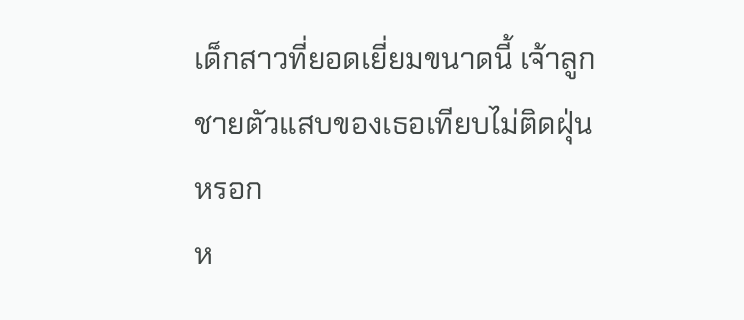เด็กสาวที่ยอดเยี่ยมขนาดนี้ เจ้าลูกชายตัวแสบของเธอเทียบไม่ติดฝุ่นหรอก
ห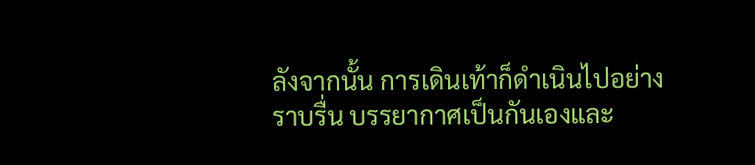ลังจากนั้น การเดินเท้าก็ดำเนินไปอย่างราบรื่น บรรยากาศเป็นกันเองและ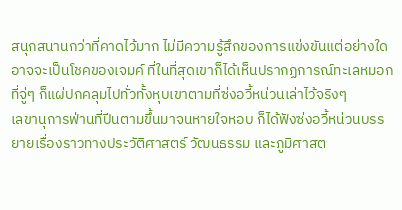สนุกสนานกว่าที่คาดไว้มาก ไม่มีความรู้สึกของการแข่งขันแต่อย่างใด
อาจจะเป็นโชคของเจมค์ ที่ในที่สุดเขาก็ได้เห็นปรากฏการณ์ทะเลหมอกที่จู่ๆ ก็แผ่ปกคลุมไปทั่วทั้งหุบเขาตามที่ซ่งอวี้หน่วนเล่าไว้จริงๆ
เลขานุการฟ่านที่ปีนตามขึ้นมาจนหายใจหอบ ก็ได้ฟังซ่งอวี้หน่วนบรรยายเรื่องราวทางประวัติศาสตร์ วัฒนธรรม และภูมิศาสต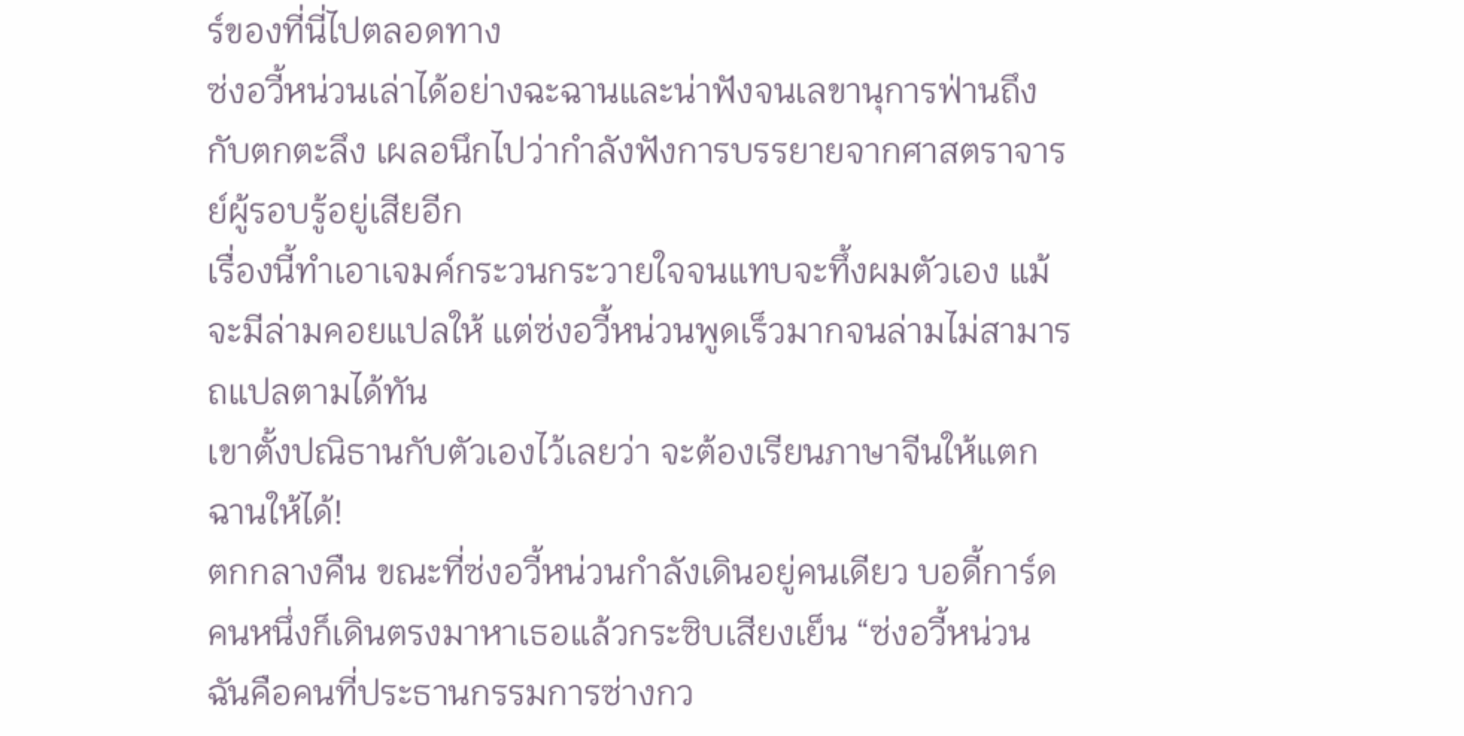ร์ของที่นี่ไปตลอดทาง
ซ่งอวี้หน่วนเล่าได้อย่างฉะฉานและน่าฟังจนเลขานุการฟ่านถึงกับตกตะลึง เผลอนึกไปว่ากำลังฟังการบรรยายจากศาสตราจารย์ผู้รอบรู้อยู่เสียอีก
เรื่องนี้ทำเอาเจมค์กระวนกระวายใจจนแทบจะทึ้งผมตัวเอง แม้จะมีล่ามคอยแปลให้ แต่ซ่งอวี้หน่วนพูดเร็วมากจนล่ามไม่สามารถแปลตามได้ทัน
เขาตั้งปณิธานกับตัวเองไว้เลยว่า จะต้องเรียนภาษาจีนให้แตกฉานให้ได้!
ตกกลางคืน ขณะที่ซ่งอวี้หน่วนกำลังเดินอยู่คนเดียว บอดี้การ์ดคนหนึ่งก็เดินตรงมาหาเธอแล้วกระซิบเสียงเย็น “ซ่งอวี้หน่วน ฉันคือคนที่ประธานกรรมการซ่างกว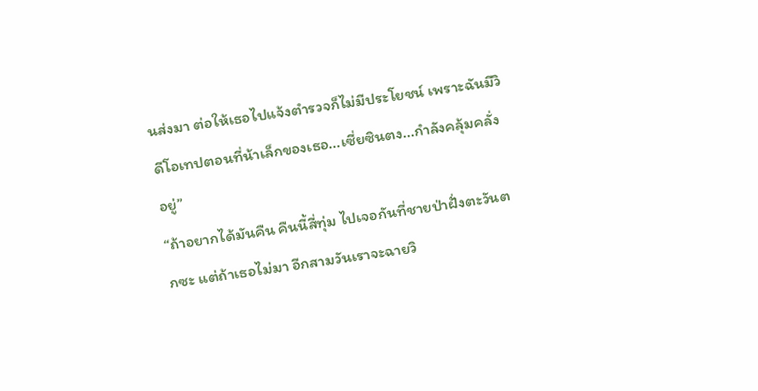นส่งมา ต่อให้เธอไปแจ้งตำรวจก็ไม่มีประโยชน์ เพราะฉันมีวิดีโอเทปตอนที่น้าเล็กของเธอ...เซี่ยซินตง...กำลังคลุ้มคลั่งอยู่”
“ถ้าอยากได้มันคืน คืนนี้สี่ทุ่ม ไปเจอกันที่ชายป่าฝั่งตะวันตกซะ แต่ถ้าเธอไม่มา อีกสามวันเราจะฉายวิ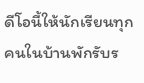ดีโอนี้ให้นักเรียนทุกคนในบ้านพักรับร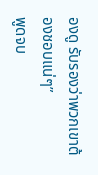องดู รับรองว่าพวกเขาต้องชอบแน่ๆ”
พูดจบ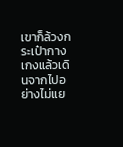เขาก็ล้วงกระเป๋ากางเกงแล้วเดินจากไปอย่างไม่แย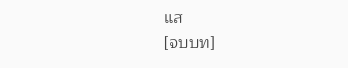แส
[จบบท]